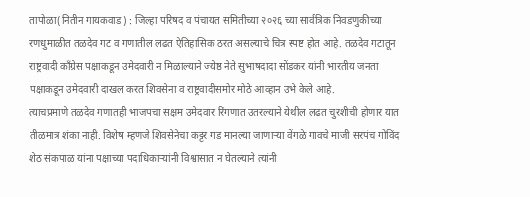तापोळा(नितीन गायकवाड) : जिल्हा परिषद व पंचायत समितीच्या २०२६ च्या सार्वत्रिक निवडणुकीच्या रणधुमाळीत तळदेव गट व गणातील लढत ऐतिहासिक ठरत असल्याचे चित्र स्पष्ट होत आहे. तळदेव गटातून राष्ट्रवादी काँग्रेस पक्षाकडून उमेदवारी न मिळाल्याने ज्येष्ठ नेते सुभाषदादा सोंडकर यांनी भारतीय जनता पक्षाकडून उमेदवारी दाखल करत शिवसेना व राष्ट्रवादीसमोर मोठे आव्हान उभे केले आहे.
त्याचप्रमाणे तळदेव गणातही भाजपचा सक्षम उमेदवार रिंगणात उतरल्याने येथील लढत चुरशीची होणार यात तीळमात्र शंका नाही. विशेष म्हणजे शिवसेनेचा कट्टर गड मानल्या जाणाऱ्या वेंगळे गावचे माजी सरपंच गोविंद शेठ संकपाळ यांना पक्षाच्या पदाधिकाऱ्यांनी विश्वासात न घेतल्याने त्यांनी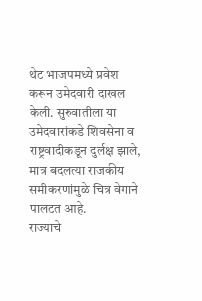थेट भाजपमध्ये प्रवेश करून उमेदवारी दाखल केली. सुरुवातीला या उमेदवारांकडे शिवसेना व राष्ट्रवादीकडून दुर्लक्ष झाले, मात्र बदलत्या राजकीय समीकरणांमुळे चित्र वेगाने पालटत आहे.
राज्याचे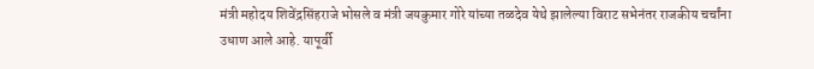मंत्री महोदय शिवेंद्रसिंहराजे भोसले व मंत्री जयकुमार गोरे यांच्या तळदेव येथे झालेल्या विराट सभेनंतर राजकीय चर्चांना उधाण आले आहे. यापूर्वी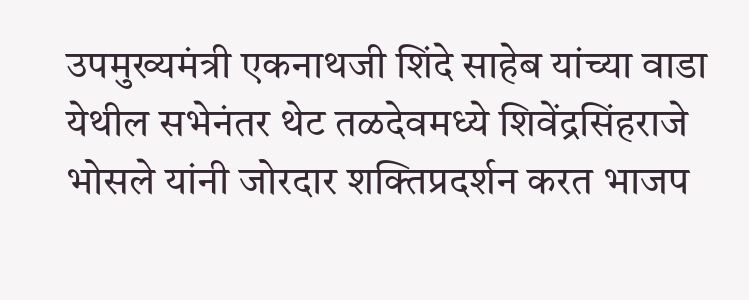उपमुख्यमंत्री एकनाथजी शिंदे साहेब यांच्या वाडा येथील सभेनंतर थेट तळदेवमध्ये शिवेंद्रसिंहराजे भोसले यांनी जोरदार शक्तिप्रदर्शन करत भाजप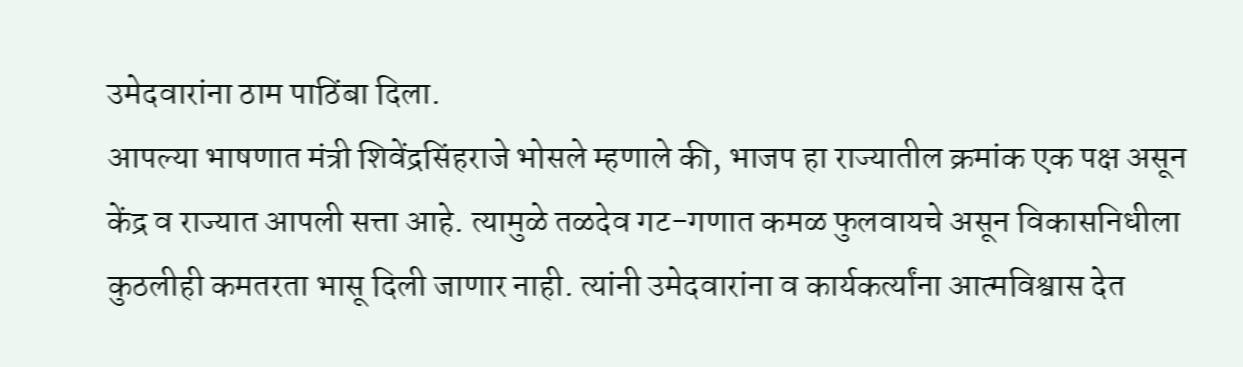उमेदवारांना ठाम पाठिंबा दिला.
आपल्या भाषणात मंत्री शिवेंद्रसिंहराजे भोसले म्हणाले की, भाजप हा राज्यातील क्रमांक एक पक्ष असून केंद्र व राज्यात आपली सत्ता आहे. त्यामुळे तळदेव गट-गणात कमळ फुलवायचे असून विकासनिधीला कुठलीही कमतरता भासू दिली जाणार नाही. त्यांनी उमेदवारांना व कार्यकर्त्यांना आत्मविश्वास देत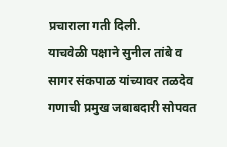प्रचाराला गती दिली.
याचवेळी पक्षाने सुनील तांबे व सागर संकपाळ यांच्यावर तळदेव गणाची प्रमुख जबाबदारी सोपवत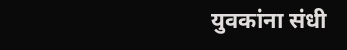युवकांना संधी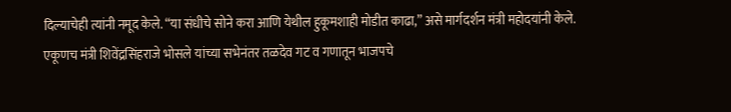दिल्याचेही त्यांनी नमूद केले. “या संधीचे सोने करा आणि येथील हुकूमशाही मोडीत काढा,” असे मार्गदर्शन मंत्री महोदयांनी केले.
एकूणच मंत्री शिवेंद्रसिंहराजे भोसले यांच्या सभेनंतर तळदेव गट व गणातून भाजपचे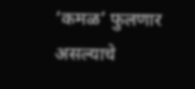‘कमळ’ फुलणार असल्याचे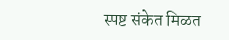स्पष्ट संकेत मिळत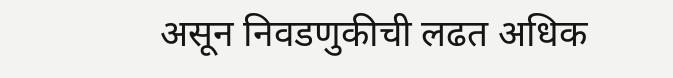असून निवडणुकीची लढत अधिक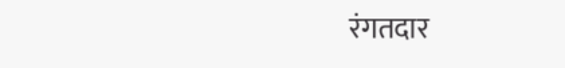रंगतदार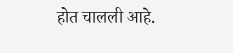होत चालली आहे.